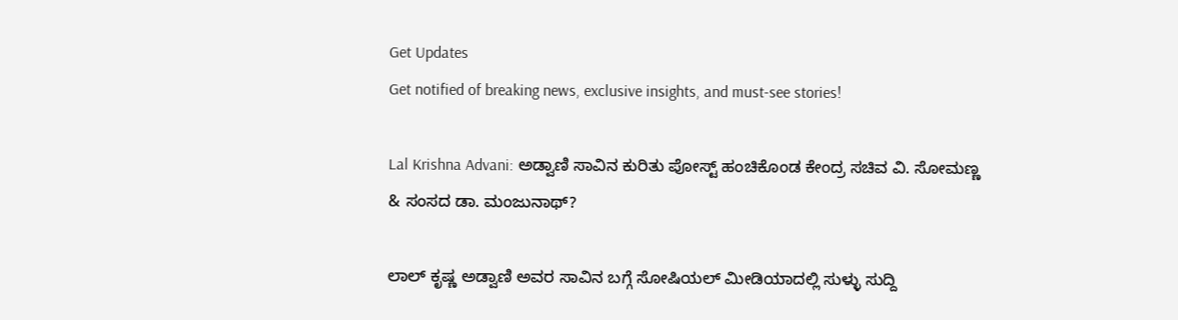Get Updates
Get notified of breaking news, exclusive insights, and must-see stories!

Lal Krishna Advani: ಅಡ್ವಾಣಿ ಸಾವಿನ ಕುರಿತು ಪೋಸ್ಟ್ ಹಂಚಿಕೊಂಡ ಕೇಂದ್ರ ಸಚಿವ ವಿ. ಸೋಮಣ್ಣ & ಸಂಸದ ಡಾ. ಮಂಜುನಾಥ್?

ಲಾಲ್ ಕೃಷ್ಣ ಅಡ್ವಾಣಿ ಅವರ ಸಾವಿನ ಬಗ್ಗೆ ಸೋಷಿಯಲ್ ಮೀಡಿಯಾದಲ್ಲಿ ಸುಳ್ಳು ಸುದ್ದಿ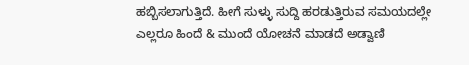ಹಬ್ಬಿಸಲಾಗುತ್ತಿದೆ. ಹೀಗೆ ಸುಳ್ಳು ಸುದ್ದಿ ಹರಡುತ್ತಿರುವ ಸಮಯದಲ್ಲೇ ಎಲ್ಲರೂ ಹಿಂದೆ & ಮುಂದೆ ಯೋಚನೆ ಮಾಡದೆ ಅಡ್ವಾಣಿ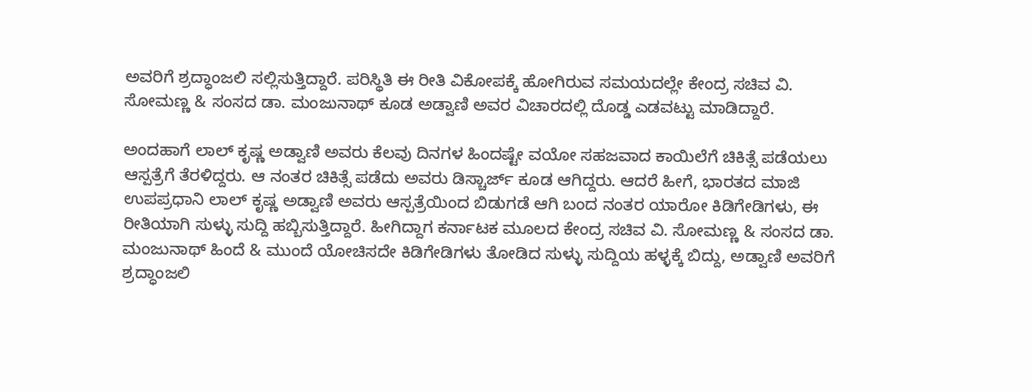ಅವರಿಗೆ ಶ್ರದ್ಧಾಂಜಲಿ ಸಲ್ಲಿಸುತ್ತಿದ್ದಾರೆ. ಪರಿಸ್ಥಿತಿ ಈ ರೀತಿ ವಿಕೋಪಕ್ಕೆ ಹೋಗಿರುವ ಸಮಯದಲ್ಲೇ ಕೇಂದ್ರ ಸಚಿವ ವಿ. ಸೋಮಣ್ಣ & ಸಂಸದ ಡಾ. ಮಂಜುನಾಥ್ ಕೂಡ ಅಡ್ವಾಣಿ ಅವರ ವಿಚಾರದಲ್ಲಿ ದೊಡ್ಡ ಎಡವಟ್ಟು ಮಾಡಿದ್ದಾರೆ.

ಅಂದಹಾಗೆ ಲಾಲ್ ಕೃಷ್ಣ ಅಡ್ವಾಣಿ ಅವರು ಕೆಲವು ದಿನಗಳ ಹಿಂದಷ್ಟೇ ವಯೋ ಸಹಜವಾದ ಕಾಯಿಲೆಗೆ ಚಿಕಿತ್ಸೆ ಪಡೆಯಲು ಆಸ್ಪತ್ರೆಗೆ ತೆರಳಿದ್ದರು. ಆ ನಂತರ ಚಿಕಿತ್ಸೆ ಪಡೆದು ಅವರು ಡಿಸ್ಚಾರ್ಜ್ ಕೂಡ ಆಗಿದ್ದರು. ಆದರೆ ಹೀಗೆ, ಭಾರತದ ಮಾಜಿ ಉಪಪ್ರಧಾನಿ ಲಾಲ್ ಕೃಷ್ಣ ಅಡ್ವಾಣಿ ಅವರು ಆಸ್ಪತ್ರೆಯಿಂದ ಬಿಡುಗಡೆ ಆಗಿ ಬಂದ ನಂತರ ಯಾರೋ ಕಿಡಿಗೇಡಿಗಳು, ಈ ರೀತಿಯಾಗಿ ಸುಳ್ಳು ಸುದ್ದಿ ಹಬ್ಬಿಸುತ್ತಿದ್ದಾರೆ. ಹೀಗಿದ್ದಾಗ ಕರ್ನಾಟಕ ಮೂಲದ ಕೇಂದ್ರ ಸಚಿವ ವಿ. ಸೋಮಣ್ಣ & ಸಂಸದ ಡಾ. ಮಂಜುನಾಥ್ ಹಿಂದೆ & ಮುಂದೆ ಯೋಚಿಸದೇ ಕಿಡಿಗೇಡಿಗಳು ತೋಡಿದ ಸುಳ್ಳು ಸುದ್ದಿಯ ಹಳ್ಳಕ್ಕೆ ಬಿದ್ದು, ಅಡ್ವಾಣಿ ಅವರಿಗೆ ಶ್ರದ್ಧಾಂಜಲಿ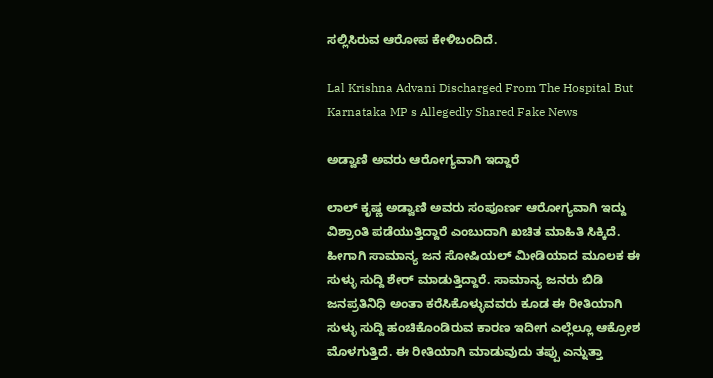ಸಲ್ಲಿಸಿರುವ ಆರೋಪ ಕೇಳಿಬಂದಿದೆ.

Lal Krishna Advani Discharged From The Hospital But Karnataka MP s Allegedly Shared Fake News

ಅಡ್ವಾಣಿ ಅವರು ಆರೋಗ್ಯವಾಗಿ ಇದ್ದಾರೆ

ಲಾಲ್ ಕೃಷ್ಣ ಅಡ್ವಾಣಿ ಅವರು ಸಂಪೂರ್ಣ ಆರೋಗ್ಯವಾಗಿ ಇದ್ದು ವಿಶ್ರಾಂತಿ ಪಡೆಯುತ್ತಿದ್ದಾರೆ ಎಂಬುದಾಗಿ ಖಚಿತ ಮಾಹಿತಿ ಸಿಕ್ಕಿದೆ. ಹೀಗಾಗಿ ಸಾಮಾನ್ಯ ಜನ ಸೋಷಿಯಲ್ ಮೀಡಿಯಾದ ಮೂಲಕ ಈ ಸುಳ್ಳು ಸುದ್ದಿ ಶೇರ್ ಮಾಡುತ್ತಿದ್ದಾರೆ. ಸಾಮಾನ್ಯ ಜನರು ಬಿಡಿ ಜನಪ್ರತಿನಿಧಿ ಅಂತಾ ಕರೆಸಿಕೊಳ್ಳುವವರು ಕೂಡ ಈ ರೀತಿಯಾಗಿ ಸುಳ್ಳು ಸುದ್ದಿ ಹಂಚಿಕೊಂಡಿರುವ ಕಾರಣ ಇದೀಗ ಎಲ್ಲೆಲ್ಲೂ ಆಕ್ರೋಶ ಮೊಳಗುತ್ತಿದೆ. ಈ ರೀತಿಯಾಗಿ ಮಾಡುವುದು ತಪ್ಪು ಎನ್ನುತ್ತಾ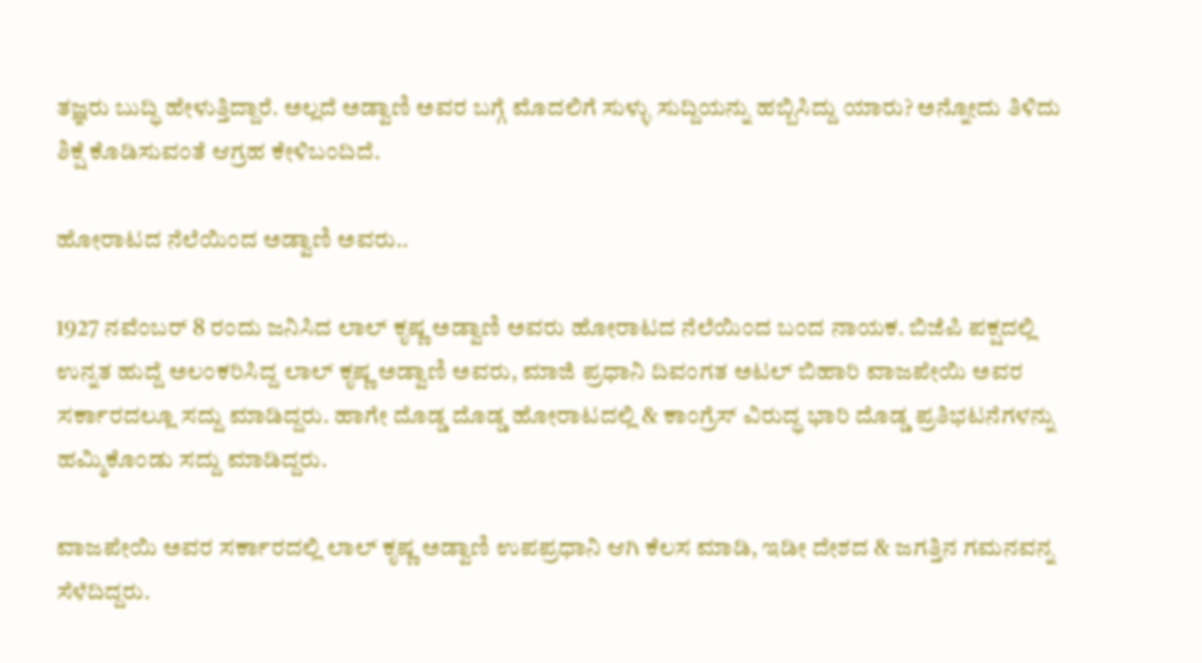ತಜ್ಞರು ಬುದ್ಧಿ ಹೇಳುತ್ತಿದ್ದಾರೆ. ಅಲ್ಲದೆ ಅಡ್ವಾಣಿ ಅವರ ಬಗ್ಗೆ ಮೊದಲಿಗೆ ಸುಳ್ಳು ಸುದ್ದಿಯನ್ನು ಹಬ್ಬಿಸಿದ್ದು ಯಾರು? ಅನ್ನೋದು ತಿಳಿದು ಶಿಕ್ಷೆ ಕೊಡಿಸುವಂತೆ ಆಗ್ರಹ ಕೇಳಿಬಂದಿದೆ.

ಹೋರಾಟದ ನೆಲೆಯಿಂದ ಅಡ್ವಾಣಿ ಅವರು..

1927 ನವೆಂಬರ್ 8 ರಂದು ಜನಿಸಿದ ಲಾಲ್ ಕೃಷ್ಣ ಅಡ್ವಾಣಿ ಅವರು ಹೋರಾಟದ ನೆಲೆಯಿಂದ ಬಂದ ನಾಯಕ. ಬಿಜೆಪಿ ಪಕ್ಷದಲ್ಲಿ ಉನ್ನತ ಹುದ್ದೆ ಅಲಂಕರಿಸಿದ್ದ ಲಾಲ್ ಕೃಷ್ಣ ಅಡ್ವಾಣಿ ಅವರು, ಮಾಜಿ ಪ್ರಧಾನಿ ದಿವಂಗತ ಅಟಲ್ ಬಿಹಾರಿ ವಾಜಪೇಯಿ ಅವರ ಸರ್ಕಾರದಲ್ಲೂ ಸದ್ದು ಮಾಡಿದ್ದರು. ಹಾಗೇ ದೊಡ್ಡ ದೊಡ್ಡ ಹೋರಾಟದಲ್ಲಿ & ಕಾಂಗ್ರೆಸ್ ವಿರುದ್ಧ ಭಾರಿ ದೊಡ್ಡ ಪ್ರತಿಭಟನೆಗಳನ್ನು ಹಮ್ಮಿಕೊಂಡು ಸದ್ದು ಮಾಡಿದ್ದರು.

ವಾಜಪೇಯಿ ಅವರ ಸರ್ಕಾರದಲ್ಲಿ ಲಾಲ್ ಕೃಷ್ಣ ಅಡ್ವಾಣಿ ಉಪಪ್ರಧಾನಿ ಆಗಿ ಕೆಲಸ ಮಾಡಿ, ಇಡೀ ದೇಶದ & ಜಗತ್ತಿನ ಗಮನವನ್ನ ಸೆಳೆದಿದ್ದರು.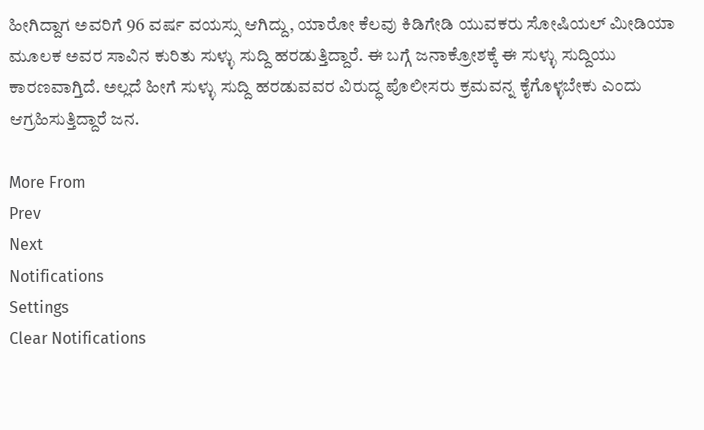ಹೀಗಿದ್ದಾಗ ಅವರಿಗೆ 96 ವರ್ಷ ವಯಸ್ಸು ಆಗಿದ್ದು, ಯಾರೋ ಕೆಲವು ಕಿಡಿಗೇಡಿ ಯುವಕರು ಸೋಷಿಯಲ್ ಮೀಡಿಯಾ ಮೂಲಕ ಅವರ ಸಾವಿನ ಕುರಿತು ಸುಳ್ಳು ಸುದ್ದಿ ಹರಡುತ್ತಿದ್ದಾರೆ. ಈ ಬಗ್ಗೆ ಜನಾಕ್ರೋಶಕ್ಕೆ ಈ ಸುಳ್ಳು ಸುದ್ದಿಯು ಕಾರಣವಾಗ್ತಿದೆ. ಅಲ್ಲದೆ ಹೀಗೆ ಸುಳ್ಳು ಸುದ್ದಿ ಹರಡುವವರ ವಿರುದ್ಧ ಪೊಲೀಸರು ಕ್ರಮವನ್ನ ಕೈಗೊಳ್ಳಬೇಕು ಎಂದು ಆಗ್ರಹಿಸುತ್ತಿದ್ದಾರೆ ಜನ.

More From
Prev
Next
Notifications
Settings
Clear Notifications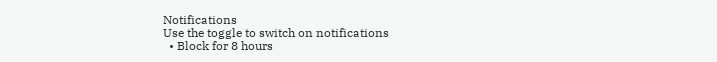Notifications
Use the toggle to switch on notifications
  • Block for 8 hours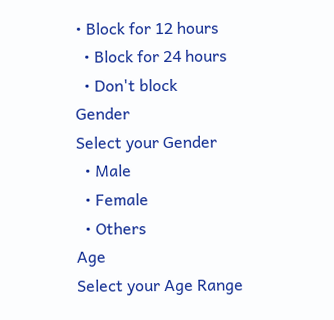• Block for 12 hours
  • Block for 24 hours
  • Don't block
Gender
Select your Gender
  • Male
  • Female
  • Others
Age
Select your Age Range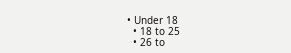• Under 18
  • 18 to 25
  • 26 to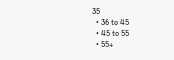35
  • 36 to 45
  • 45 to 55
  • 55+